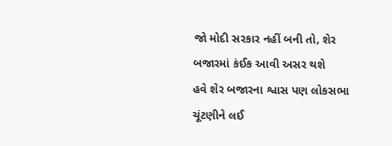જો મોદી સરકાર નહીં બની તો, શેર બજારમાં કંઈક આવી અસર થશે
હવે શેર બજારના શ્વાસ પણ લોકસભા ચૂંટણીને લઈ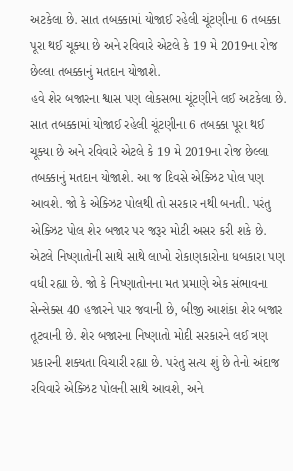અટકેલા છે. સાત તબક્કામાં યોજાઈ રહેલી ચૂંટણીના 6 તબક્કા પૂરા થઈ ચૂક્યા છે અને રવિવારે એટલે કે 19 મે 2019ના રોજ છેલ્લા તબક્કાનું મતદાન યોજાશે.
હવે શેર બજારના શ્વાસ પણ લોકસભા ચૂંટણીને લઈ અટકેલા છે. સાત તબક્કામાં યોજાઈ રહેલી ચૂંટણીના 6 તબક્કા પૂરા થઈ ચૂક્યા છે અને રવિવારે એટલે કે 19 મે 2019ના રોજ છેલ્લા તબક્કાનું મતદાન યોજાશે. આ જ દિવસે એક્ઝિટ પોલ પણ આવશે. જો કે એક્ઝિટ પોલથી તો સરકાર નથી બનતી. પરંતુ એક્ઝિટ પોલ શેર બજાર પર જરૂર મોટી અસર કરી શકે છે. એટલે નિષ્ણાતોની સાથે સાથે લાખો રોકાણકારોના ધબકારા પણ વધી રહ્યા છે. જો કે નિષ્ણાતોનના મત પ્રમાણે એક સંભાવના સેન્સેક્સ 40 હજારને પાર જવાની છે, બીજી આશંકા શેર બજાર તૂટવાની છે. શેર બજારના નિષ્ણાતો મોદી સરકારને લઈ ત્રણ પ્રકારની શક્યતા વિચારી રહ્યા છે. પરંતુ સત્ય શું છે તેનો અંદાજ રવિવારે એક્ઝિટ પોલની સાથે આવશે, અને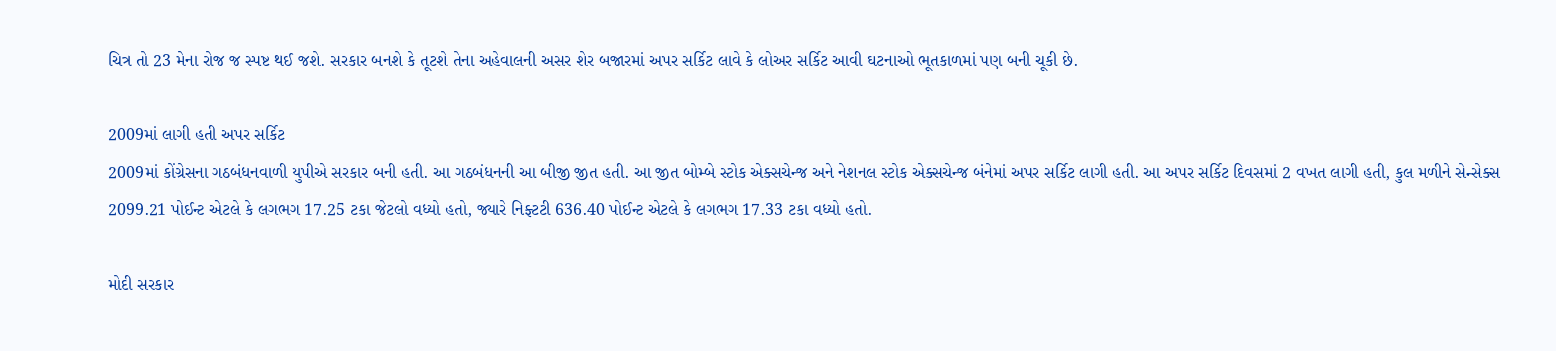ચિત્ર તો 23 મેના રોજ જ સ્પષ્ટ થઈ જશે. સરકાર બનશે કે તૂટશે તેના અહેવાલની અસર શેર બજારમાં અપર સર્કિટ લાવે કે લોઅર સર્કિટ આવી ઘટનાઓ ભૂતકાળમાં પણ બની ચૂકી છે.

2009માં લાગી હતી અપર સર્કિટ
2009માં કોંગ્રેસના ગઠબંધનવાળી યુપીએ સરકાર બની હતી. આ ગઠબંધનની આ બીજી જીત હતી. આ જીત બોમ્બે સ્ટોક એક્સચેન્જ અને નેશનલ સ્ટોક એક્સચેન્જ બંનેમાં અપર સર્કિટ લાગી હતી. આ અપર સર્કિટ દિવસમાં 2 વખત લાગી હતી, કુલ મળીને સેન્સેક્સ 2099.21 પોઈન્ટ એટલે કે લગભગ 17.25 ટકા જેટલો વધ્યો હતો, જ્યારે નિફ્ટટી 636.40 પોઈન્ટ એટલે કે લગભગ 17.33 ટકા વધ્યો હતો.

મોદી સરકાર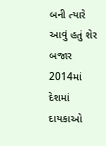બની ત્યારે આવું હતું શેર બજાર
2014માં દેશમાં દાયકાઓ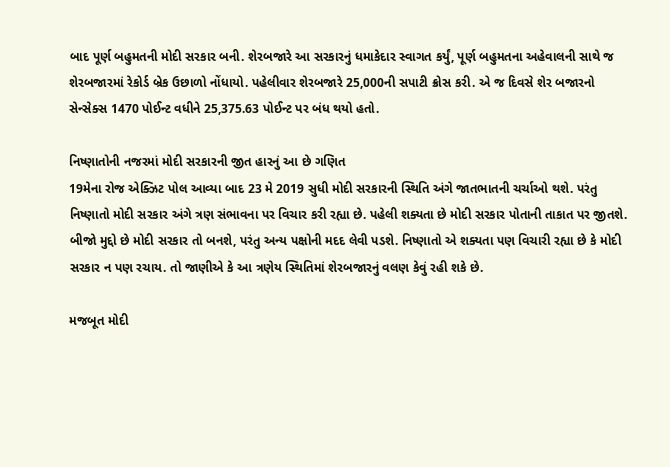બાદ પૂર્ણ બહુમતની મોદી સરકાર બની. શેરબજારે આ સરકારનું ધમાકેદાર સ્વાગત કર્યું, પૂર્ણ બહુમતના અહેવાલની સાથે જ શેરબજારમાં રેકોર્ડ બ્રેક ઉછાળો નોંધાયો. પહેલીવાર શેરબજારે 25,000ની સપાટી ક્રોસ કરી. એ જ દિવસે શેર બજારનો સેન્સેક્સ 1470 પોઈન્ટ વધીને 25,375.63 પોઈન્ટ પર બંધ થયો હતો.

નિષ્ણાતોની નજરમાં મોદી સરકારની જીત હારનું આ છે ગણિત
19મેના રોજ એક્ઝિટ પોલ આવ્યા બાદ 23 મે 2019 સુધી મોદી સરકારની સ્થિતિ અંગે જાતભાતની ચર્ચાઓ થશે. પરંતુ નિષ્ણાતો મોદી સરકાર અંગે ત્રણ સંભાવના પર વિચાર કરી રહ્યા છે. પહેલી શક્યતા છે મોદી સરકાર પોતાની તાકાત પર જીતશે. બીજો મુદ્દો છે મોદી સરકાર તો બનશે, પરંતુ અન્ય પક્ષોની મદદ લેવી પડશે. નિષ્ણાતો એ શક્યતા પણ વિચારી રહ્યા છે કે મોદી સરકાર ન પણ રચાય. તો જાણીએ કે આ ત્રણેય સ્થિતિમાં શેરબજારનું વલણ કેવું રહી શકે છે.

મજબૂત મોદી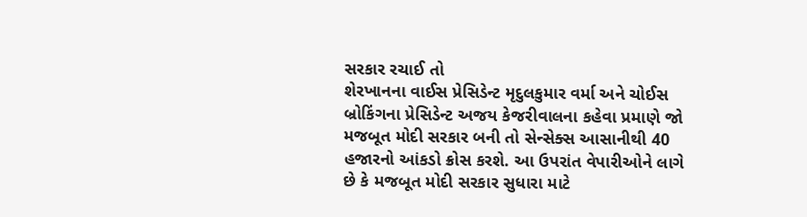સરકાર રચાઈ તો
શેરખાનના વાઈસ પ્રેસિડેન્ટ મૃદુલકુમાર વર્મા અને ચોઈસ બ્રોકિંગના પ્રેસિડેન્ટ અજય કેજરીવાલના કહેવા પ્રમાણે જો મજબૂત મોદી સરકાર બની તો સેન્સેક્સ આસાનીથી 40 હજારનો આંકડો ક્રોસ કરશે. આ ઉપરાંત વેપારીઓને લાગે છે કે મજબૂત મોદી સરકાર સુધારા માટે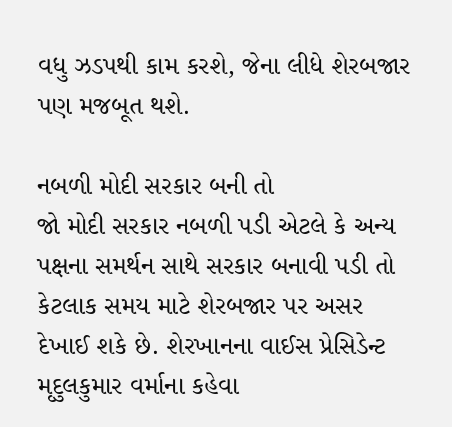વધુ ઝડપથી કામ કરશે, જેના લીધે શેરબજાર પણ મજબૂત થશે.

નબળી મોદી સરકાર બની તો
જો મોદી સરકાર નબળી પડી એટલે કે અન્ય પક્ષના સમર્થન સાથે સરકાર બનાવી પડી તો કેટલાક સમય માટે શેરબજાર પર અસર દેખાઈ શકે છે. શેરખાનના વાઈસ પ્રેસિડેન્ટ મૃદુલકુમાર વર્માના કહેવા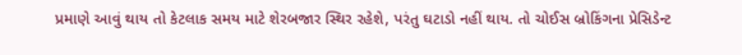પ્રમાણે આવું થાય તો કેટલાક સમય માટે શેરબજાર સ્થિર રહેશે, પરંતુ ઘટાડો નહીં થાય. તો ચોઈસ બ્રોકિંગના પ્રેસિડેન્ટ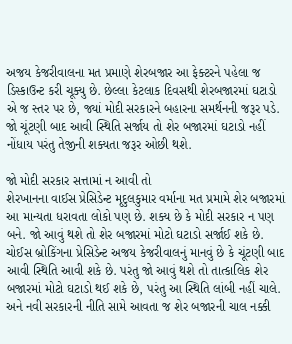અજય કેજરીવાલના મત પ્રમાણે શેરબજાર આ ફેક્ટરને પહેલા જ ડિસ્કાઉન્ટ કરી ચૂક્યુ છે. છેલ્લા કેટલાક દિવસથી શેરબજારમાં ઘટાડો એ જ સ્તર પર છે, જ્યાં મોદી સરકારને બહારના સમર્થનની જરૂર પડે. જો ચૂંટણી બાદ આવી સ્થિતિ સર્જાય તો શેર બજારમાં ઘટાડો નહીં નોંધાય પરંતુ તેજીની શક્યતા જરૂર ઓછી થશે.

જો મોદી સરકાર સત્તામાં ન આવી તો
શેરખાનના વાઈસ પ્રેસિડેન્ટ મૃદુલકુમાર વર્માના મત પ્રમામે શેર બજારમાં આ માન્યતા ધરાવતા લોકો પણ છે. શક્ય છે કે મોદી સરકાર ન પણ બને. જો આવું થશે તો શેર બજારમાં મોટો ઘટાડો સર્જાઈ શકે છે. ચોઈસ બ્રોકિંગના પ્રેસિડેન્ટ અજય કેજરીવાલનું માનવું છે કે ચૂંટણી બાદ આવી સ્થિતિ આવી શકે છે. પરંતુ જો આવું થશે તો તાત્કાલિક શેર બજારમાં મોટો ઘટાડો થઈ શકે છે, પરંતુ આ સ્થિતિ લાંબી નહીં ચાલે. અને નવી સરકારની નીતિ સામે આવતા જ શેર બજારની ચાલ નક્કી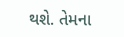થશે. તેમના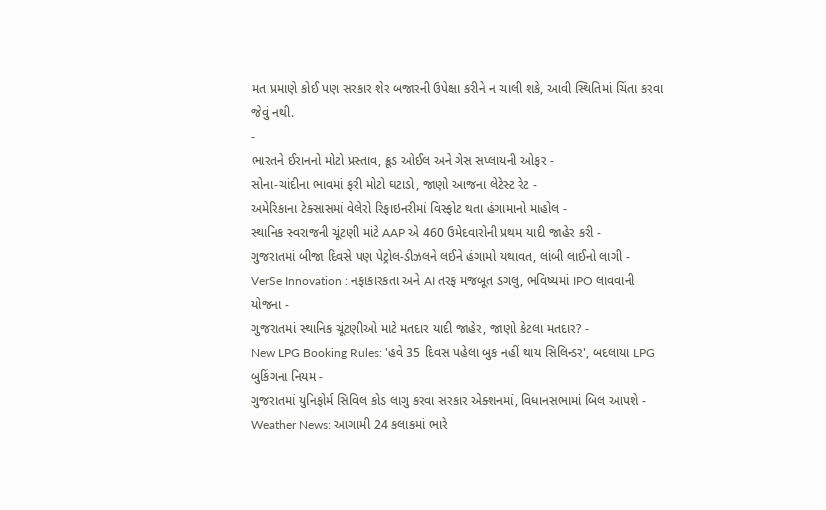મત પ્રમાણે કોઈ પણ સરકાર શેર બજારની ઉપેક્ષા કરીને ન ચાલી શકે, આવી સ્થિતિમાં ચિંતા કરવા જેવું નથી.
-
ભારતને ઈરાનનો મોટો પ્રસ્તાવ, ક્રૂડ ઓઈલ અને ગેસ સપ્લાયની ઓફર -
સોના-ચાંદીના ભાવમાં ફરી મોટો ઘટાડો, જાણો આજના લેટેસ્ટ રેટ -
અમેરિકાના ટેક્સાસમાં વેલેરો રિફાઇનરીમાં વિસ્ફોટ થતા હંગામાનો માહોલ -
સ્થાનિક સ્વરાજની ચૂંટણી માંટે AAP એ 460 ઉમેદવારોની પ્રથમ યાદી જાહેર કરી -
ગુજરાતમાં બીજા દિવસે પણ પેટ્રોલ-ડીઝલને લઈને હંગામો યથાવત, લાંબી લાઈનો લાગી -
VerSe Innovation : નફાકારકતા અને AI તરફ મજબૂત ડગલુ, ભવિષ્યમાં IPO લાવવાની યોજના -
ગુજરાતમાં સ્થાનિક ચૂંટણીઓ માટે મતદાર યાદી જાહેર, જાણો કેટલા મતદાર? -
New LPG Booking Rules: 'હવે 35 દિવસ પહેલા બુક નહીં થાય સિલિન્ડર', બદલાયા LPG બુકિંગના નિયમ -
ગુજરાતમાં યુનિફોર્મ સિવિલ કોડ લાગુ કરવા સરકાર એક્શનમાં, વિધાનસભામાં બિલ આપશે -
Weather News: આગામી 24 કલાકમાં ભારે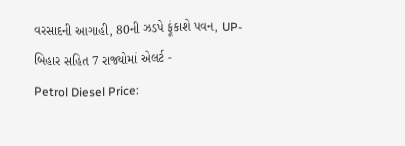વરસાદની આગાહી, 80ની ઝડપે ફૂંકાશે પવન, UP-બિહાર સહિત 7 રાજ્યોમાં એલર્ટ -
Petrol Diesel Price: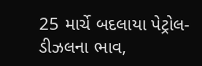25 માર્ચે બદલાયા પેટ્રોલ-ડીઝલના ભાવ,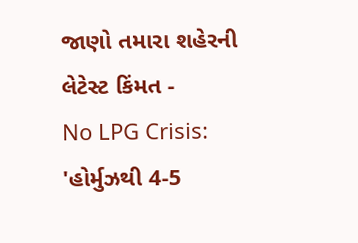જાણો તમારા શહેરની લેટેસ્ટ કિંમત -
No LPG Crisis: 'હોર્મુઝથી 4-5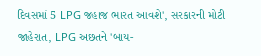દિવસમાં 5 LPG જહાજ ભારત આવશે', સરકારની મોટી જાહેરાત, LPG અછતને 'બાય-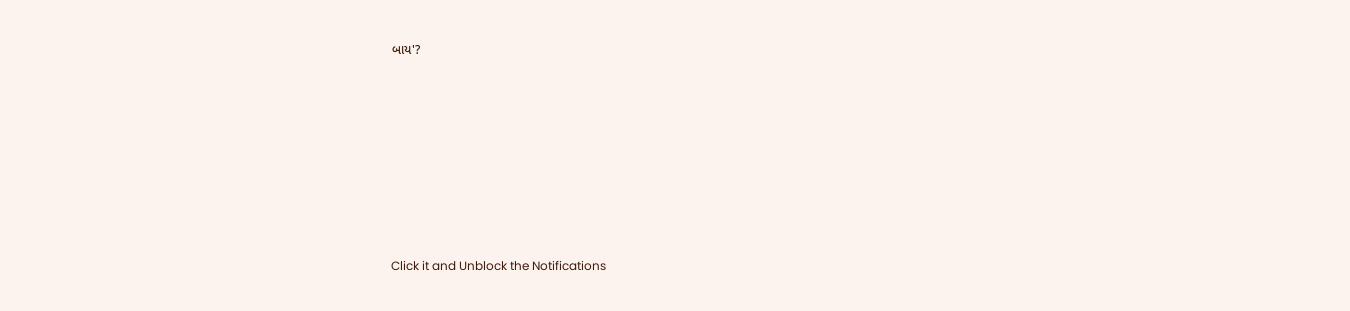બાય'?








Click it and Unblock the Notifications